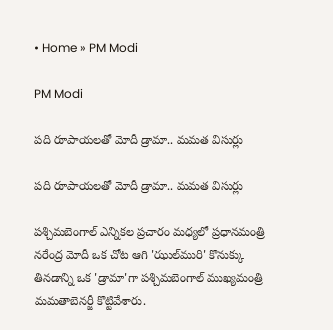• Home » PM Modi

PM Modi

పది రూపాయలతో మోదీ డ్రామా.. మమత విసుర్లు

పది రూపాయలతో మోదీ డ్రామా.. మమత విసుర్లు

పశ్చిమబెంగాల్‌ ఎన్నికల ప్రచారం మధ్యలో ప్రధానమంత్రి నరేంద్ర మోదీ ఒక చోట ఆగి 'ఝుల్‌మురి' కొనుక్కు తినడాన్ని ఒక 'డ్రామా'గా పశ్చిమబెంగాల్ ముఖ్యమంత్రి మమతాబెనర్జీ కొట్టివేశారు.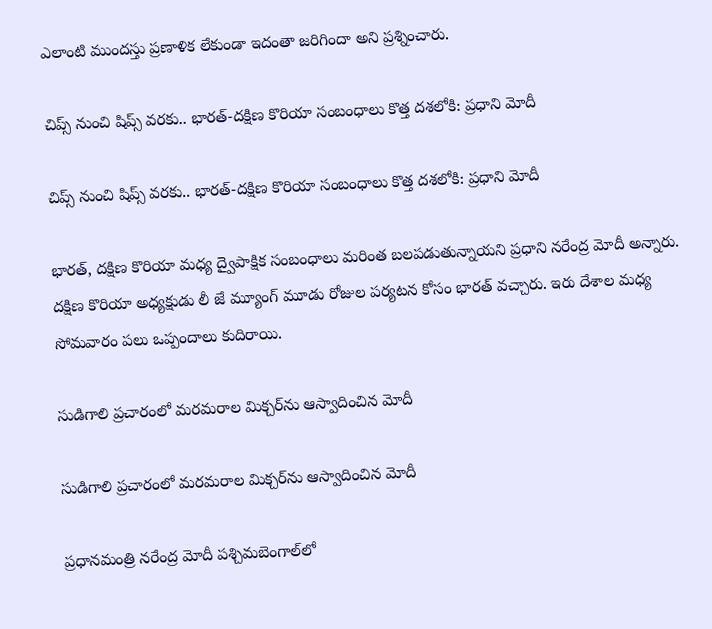ఎలాంటి ముందస్తు ప్రణాళిక లేకుండా ఇదంతా జరిగిందా అని ప్రశ్నించారు.

చిప్స్ నుంచి షిప్స్ వరకు.. భారత్-దక్షిణ కొరియా సంబంధాలు కొత్త దశలోకి: ప్రధాని మోదీ

చిప్స్ నుంచి షిప్స్ వరకు.. భారత్-దక్షిణ కొరియా సంబంధాలు కొత్త దశలోకి: ప్రధాని మోదీ

భారత్, దక్షిణ కొరియా మధ్య ద్వైపాక్షిక సంబంధాలు మరింత బలపడుతున్నాయని ప్రధాని నరేంద్ర మోదీ అన్నారు. దక్షిణ కొరియా అధ్యక్షుడు లీ జే మ్యూంగ్ మూడు రోజుల పర్యటన కోసం భారత్ వచ్చారు. ఇరు దేశాల మధ్య సోమవారం పలు ఒప్పందాలు కుదిరాయి.

సుడిగాలి ప్రచారంలో మరమరాల మిక్చర్‌ను ఆస్వాదించిన మోదీ

సుడిగాలి ప్రచారంలో మరమరాల మిక్చర్‌ను ఆస్వాదించిన మోదీ

ప్రధానమంత్రి నరేంద్ర మోదీ పశ్చిమబెంగాల్‌లో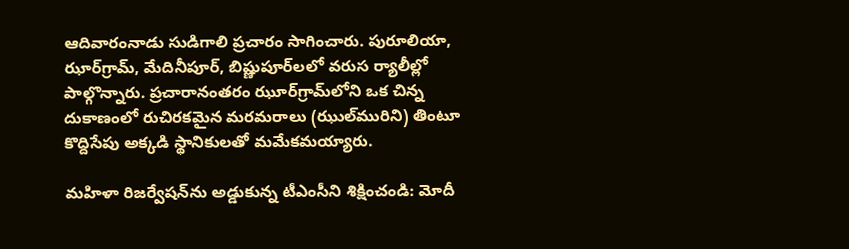ఆదివారంనాడు సుడిగాలి ప్రచారం సాగించారు. పురూలియా, ఝార్‌గ్రామ్, మేదినీపూర్, బిష్ణుపూర్‌లలో వరుస ర్యాలీల్లో పాల్గొన్నారు. ప్రచారానంతరం ఝూర్‌గ్రామ్‌లోని ఒక చిన్న దుకాణంలో రుచిరకమైన మరమరాలు (ఝుల్‌మురిని) తింటూ కొద్దిసేపు అక్కడి స్థానికులతో మమేకమయ్యారు.

మహిళా రిజర్వేషన్‌ను అడ్డుకున్న టీఎంసీని శిక్షించండి: మోదీ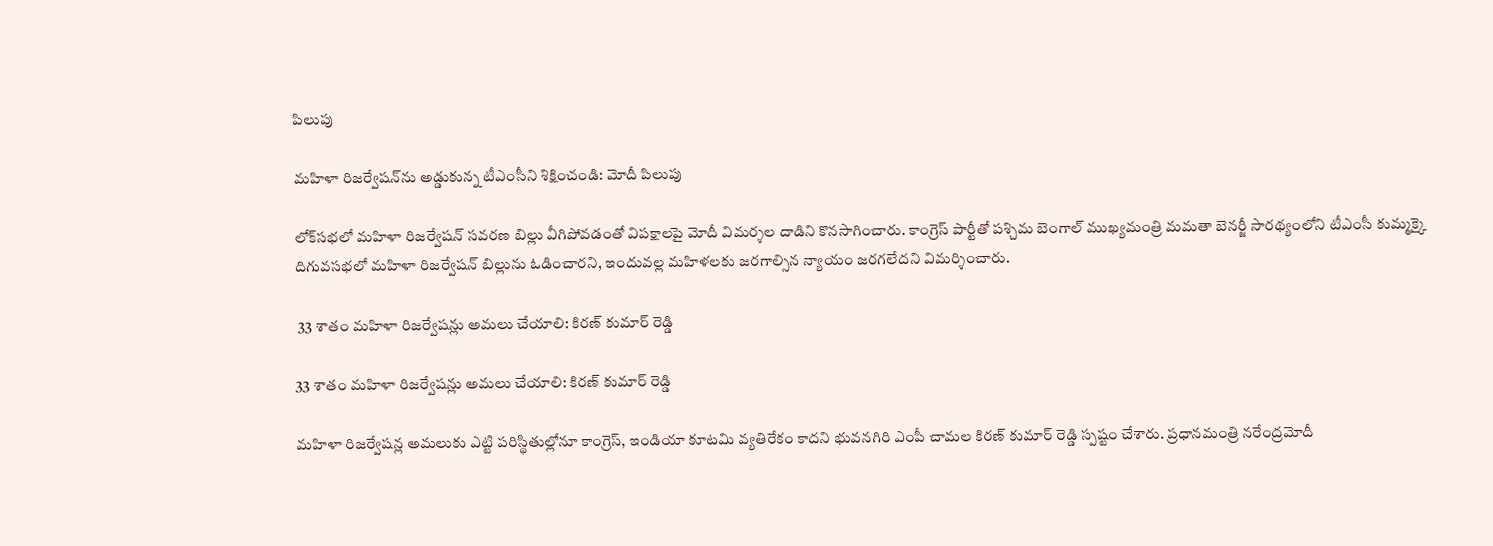పిలుపు

మహిళా రిజర్వేషన్‌ను అడ్డుకున్న టీఎంసీని శిక్షించండి: మోదీ పిలుపు

లోక్‌సభలో మహిళా రిజర్వేషన్ సవరణ బిల్లు వీగిపోవడంతో విపక్షాలపై మోదీ విమర్శల దాడిని కొనసాగించారు. కాంగ్రెస్ పార్టీతో పశ్చిమ బెంగాల్ ముఖ్యమంత్రి మమతా బెనర్జీ సారథ్యంలోని టీఎంసీ కుమ్మక్కై దిగువసభలో మహిళా రిజర్వేషన్‌ బిల్లును ఓడించారని, ఇందువల్ల మహిళలకు జరగాల్సిన న్యాయం జరగలేదని విమర్శించారు.

 33 శాతం మహిళా రిజర్వేషన్లు అమలు చేయాలి: కిరణ్ కుమార్ రెడ్డి

33 శాతం మహిళా రిజర్వేషన్లు అమలు చేయాలి: కిరణ్ కుమార్ రెడ్డి

మహిళా రిజర్వేషన్ల అమలుకు ఎట్టి పరిస్థితుల్లోనూ కాంగ్రెస్, ఇండియా కూటమి వ్యతిరేకం కాదని భువనగిరి ఎంపీ చామల కిరణ్ కుమార్ రెడ్డి స్పష్టం చేశారు. ప్రధానమంత్రి నరేంద్రమోదీ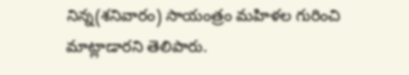నిన్న(శనివారం) సాయంత్రం మహిళల గురించి మాట్లాడారని తెలిపారు.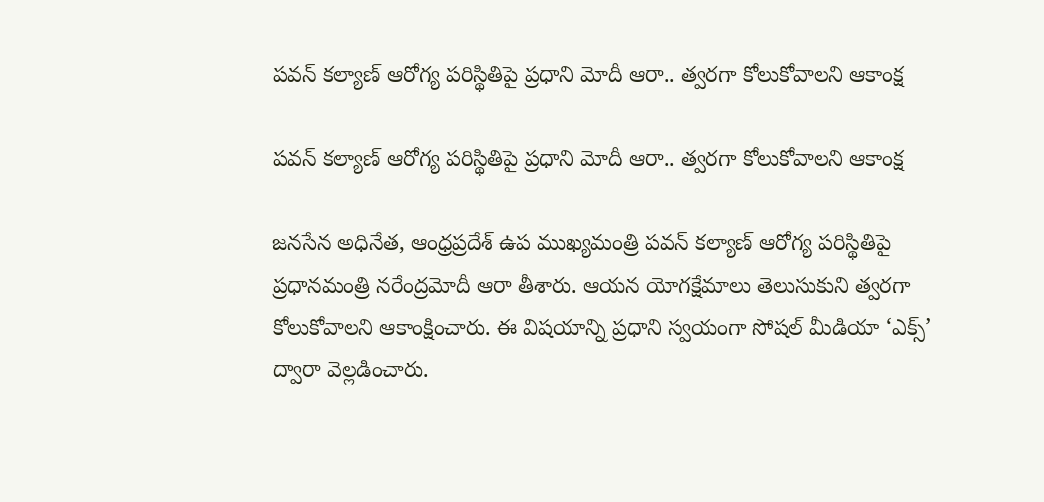పవన్ కల్యాణ్ ఆరోగ్య పరిస్థితిపై ప్రధాని మోదీ ఆరా.. త్వరగా కోలుకోవాలని ఆకాంక్ష

పవన్ కల్యాణ్ ఆరోగ్య పరిస్థితిపై ప్రధాని మోదీ ఆరా.. త్వరగా కోలుకోవాలని ఆకాంక్ష

జనసేన అధినేత, ఆంధ్రప్రదేశ్ ఉప ముఖ్యమంత్రి పవన్ కల్యాణ్ ఆరోగ్య పరిస్థితిపై ప్రధానమంత్రి నరేంద్రమోదీ ఆరా తీశారు. ఆయన యోగక్షేమాలు తెలుసుకుని త్వరగా కోలుకోవాలని ఆకాంక్షించారు. ఈ విషయాన్ని ప్రధాని స్వయంగా సోషల్ మీడియా ‘ఎక్స్’ ద్వారా వెల్లడించారు.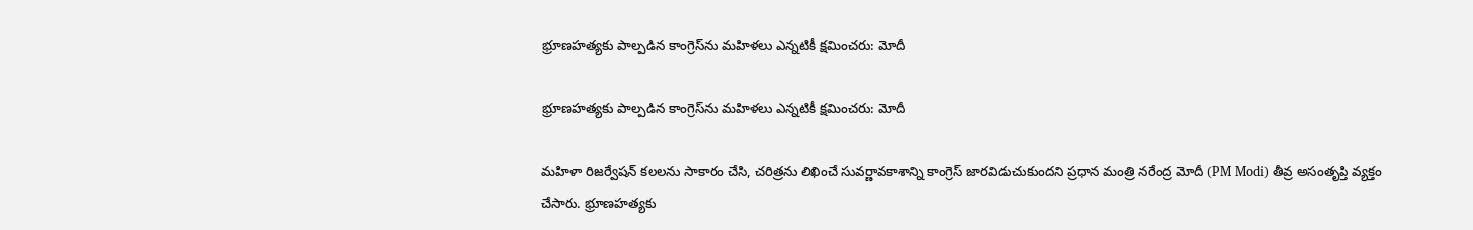భ్రూణహత్యకు పాల్పడిన కాంగ్రెస్‌ను మహిళలు ఎన్నటికీ క్షమించరు: మోదీ

భ్రూణహత్యకు పాల్పడిన కాంగ్రెస్‌ను మహిళలు ఎన్నటికీ క్షమించరు: మోదీ

మహిళా రిజర్వేషన్ కలలను సాకారం చేసి, చరిత్రను లిఖించే సువర్ణావకాశాన్ని కాంగ్రెస్ జారవిడుచుకుందని ప్రధాన మంత్రి నరేంద్ర మోదీ (PM Modi) తీవ్ర అసంతృప్తి వ్యక్తం చేసారు. భ్రూణహత్యకు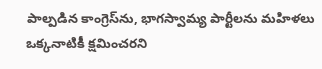పాల్పడిన కాంగ్రెస్‌ను, భాగస్వామ్య పార్టీలను మహిళలు ఒక్కనాటికీ క్షమించరని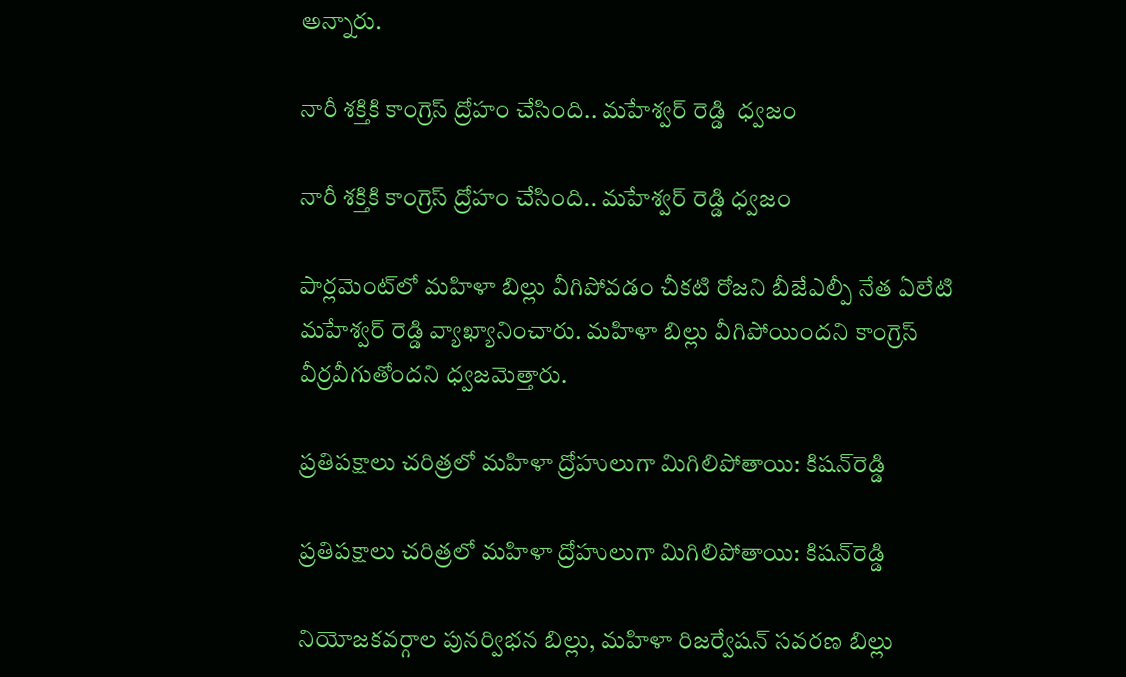అన్నారు.

నారీ శక్తికి కాంగ్రెస్ ద్రోహం చేసింది.. మహేశ్వర్ రెడ్డి  ధ్వజం

నారీ శక్తికి కాంగ్రెస్ ద్రోహం చేసింది.. మహేశ్వర్ రెడ్డి ధ్వజం

పార్లమెంట్‌లో మహిళా బిల్లు వీగిపోవడం చీకటి రోజని బీజేఎల్పీ నేత ఏలేటి మహేశ్వర్ రెడ్డి వ్యాఖ్యానించారు. మహిళా బిల్లు వీగిపోయిందని కాంగ్రెస్ వీర్రవీగుతోందని ధ్వజమెత్తారు.

ప్రతిపక్షాలు చరిత్రలో మహిళా ద్రోహులుగా మిగిలిపోతాయి: కిషన్‌రెడ్డి

ప్రతిపక్షాలు చరిత్రలో మహిళా ద్రోహులుగా మిగిలిపోతాయి: కిషన్‌రెడ్డి

నియోజకవర్గాల పునర్విభన బిల్లు, మహిళా రిజర్వేషన్ సవరణ బిల్లు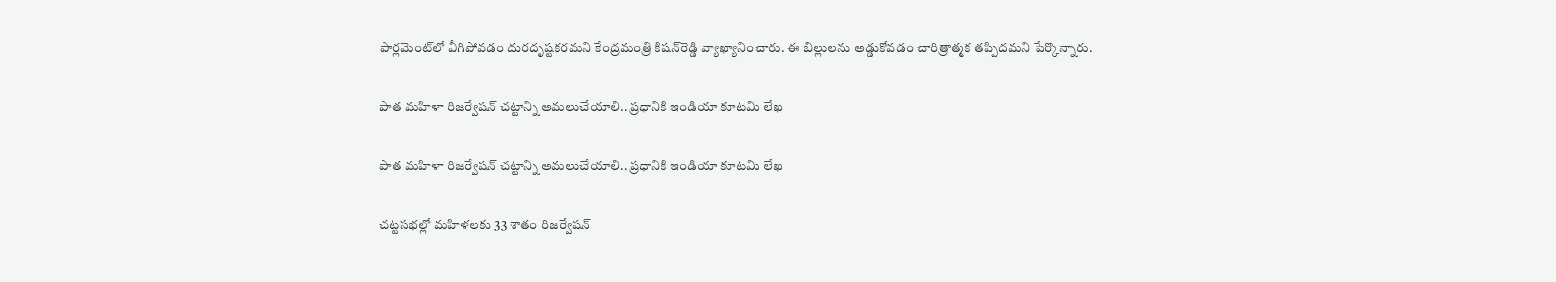పార్లమెంట్‌లో వీగిపోవడం దురదృష్టకరమని కేంద్రమంత్రి కిషన్‌రెడ్డి వ్యాఖ్యానించారు. ఈ బిల్లులను అడ్డుకోవడం చారిత్రాత్మక తప్పిదమని పేర్కొన్నారు.

పాత మహిళా రిజర్వేషన్ చట్టాన్ని అమలుచేయాలి.. ప్రధానికి ఇండియా కూటమి లేఖ

పాత మహిళా రిజర్వేషన్ చట్టాన్ని అమలుచేయాలి.. ప్రధానికి ఇండియా కూటమి లేఖ

చట్టసభల్లో మహిళలకు 33 శాతం రిజర్వేషన్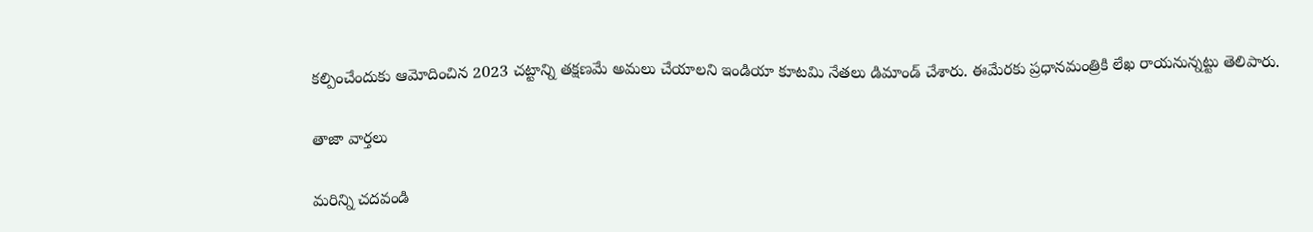కల్పించేందుకు ఆమోదించిన 2023 చట్టాన్ని తక్షణమే అమలు చేయాలని ఇండియా కూటమి నేతలు డిమాండ్ చేశారు. ఈమేరకు ప్రధానమంత్రికి లేఖ రాయనున్నట్టు తెలిపారు.

తాజా వార్తలు

మరిన్ని చదవండి